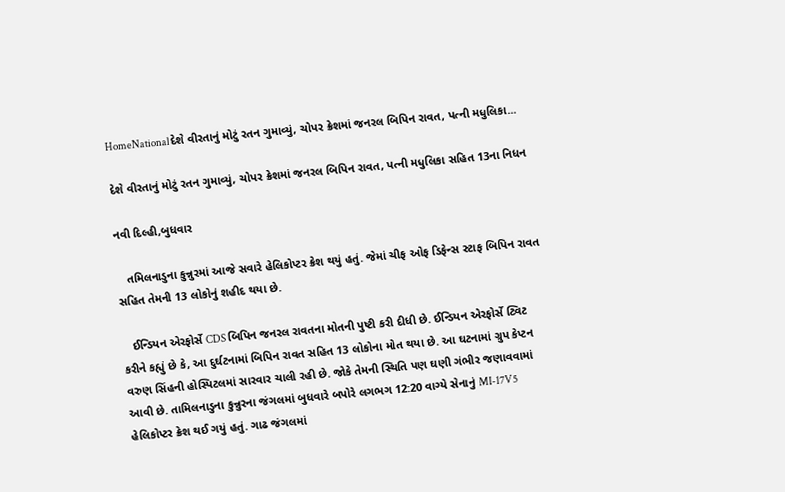HomeNationalદેશે વીરતાનું મોટું રતન ગુમાવ્યું, ચોપર ક્રેશમાં જનરલ બિપિન રાવત, પત્ની મધુલિકા...

દેશે વીરતાનું મોટું રતન ગુમાવ્યું, ચોપર ક્રેશમાં જનરલ બિપિન રાવત, પત્ની મધુલિકા સહિત 13ના નિધન

નવી દિલ્હી,બુધવાર

   તમિલનાડુના કુન્નુરમાં આજે સવારે હેલિકોપ્ટર ક્રેશ થયું હતું. જેમાં ચીફ ઓફ ડિફેન્સ સ્ટાફ બિપિન રાવત સહિત તેમની 13 લોકોનું શહીદ થયા છે.

   ઈન્ડિયન એરફોર્સે CDS બિપિન જનરલ રાવતના મોતની પુષ્ટી કરી દીધી છે. ઈન્ડિયન એરફોર્સે ટ્વિટ કરીને કહ્યું છે કે, આ દુર્ઘટનામાં બિપિન રાવત સહિત 13 લોકોના મોત થયા છે. આ ઘટનામાં ગ્રુપ કેપ્ટન વરુણ સિંહની હોસ્પિટલમાં સારવાર ચાલી રહી છે. જોકે તેમની સ્થિતિ પણ ઘણી ગંભીર જણાવવામાં આવી છે. તામિલનાડુના કુન્નુરના જંગલમાં બુધવારે બપોરે લગભગ 12:20 વાગ્યે સેનાનું MI-17V5 હેલિકોપ્ટર ક્રેશ થઈ ગયું હતું. ગાઢ જંગલમાં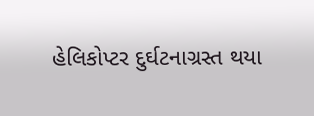હેલિકોપ્ટર દુર્ઘટનાગ્રસ્ત થયા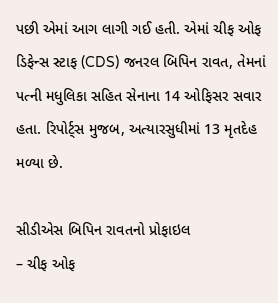પછી એમાં આગ લાગી ગઈ હતી. એમાં ચીફ ઓફ ડિફેન્સ સ્ટાફ (CDS) જનરલ બિપિન રાવત, તેમનાં પત્ની મધુલિકા સહિત સેનાના 14 ઓફિસર સવાર હતા. રિપોર્ટ્સ મુજબ, અત્યારસુધીમાં 13 મૃતદેહ મળ્યા છે.

સીડીએસ બિપિન રાવતનો પ્રોફાઇલ
– ચીફ ઓફ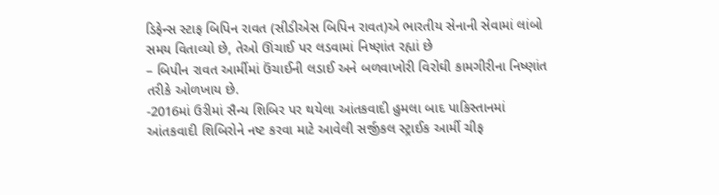ડિફેન્સ સ્ટાફ બિપિન રાવત (સીડીએસ બિપિન રાવત)એ ભારતીય સેનાની સેવામાં લાંબો સમય વિતાવ્યો છે, તેઓ ઊંચાઈ પર લડવામાં નિષ્ણાંત રહ્યાં છે
– બિપીન રાવત આર્મીમાં ઉંચાઈની લડાઈ અને બળવાખોરી વિરોઘી કામગીરીના નિષ્ણાંત તરીકે ઓળખાય છે.
-2016માં ઉરીમાં સૈન્ય શિબિર પર થયેલા આંતકવાદી હુમલા બાદ પાકિસ્તાનમાં આંતકવાદી શિબિરોને નષ્ટ કરવા માટે આવેલી સર્જીકલ સ્ટ્રાઈક આર્મી ચીફ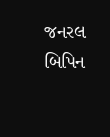જનરલ બિપિન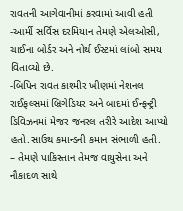રાવતની આગેવાનીમાં કરવામાં આવી હતી
-આર્મી સર્વિસ દરમિયાન તેમણે એલઓસી, ચાઈના બોર્ડર અને નોર્થ ઈસ્ટમાં લાંબો સમય વિતાવ્યો છે.
-બિપિન રાવત કાશ્મીર ખીણમાં નેશનલ રાઈફલ્સમાં બ્રિગેડિયર અને બાદમાં ઈન્ફન્ટ્રી ડિવિઝનમાં મેજર જનરલ તરીરે આદેશ આપ્યો હતો.સાઉથ કમાન્ડની કમાન સંભાળી હતી.
– તેમણે પાકિસ્તાન તેમજ વાયુસેના અને નૌકાદળ સાથે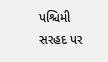પશ્ચિમી સરહદ પર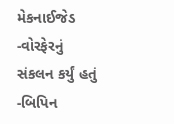મેકનાઈજેડ -વોરફેરનું સંકલન કર્યું હતું
-બિપિન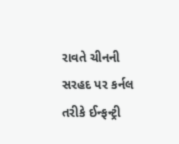રાવતે ચીનની સરહદ પર કર્નલ તરીકે ઈન્ફન્ટ્રી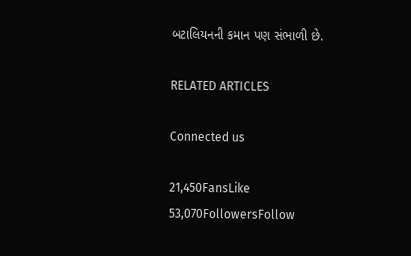બટાલિયનની કમાન પણ સંભાળી છે.

RELATED ARTICLES

Connected us

21,450FansLike
53,070FollowersFollow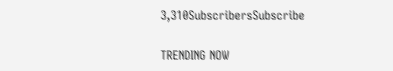3,310SubscribersSubscribe

TRENDING NOW